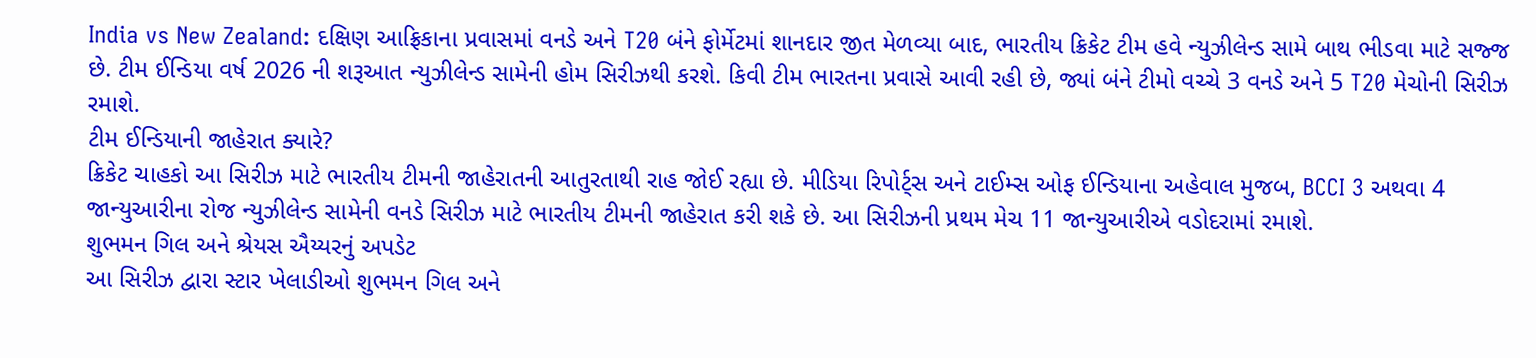India vs New Zealand: દક્ષિણ આફ્રિકાના પ્રવાસમાં વનડે અને T20 બંને ફોર્મેટમાં શાનદાર જીત મેળવ્યા બાદ, ભારતીય ક્રિકેટ ટીમ હવે ન્યુઝીલેન્ડ સામે બાથ ભીડવા માટે સજ્જ છે. ટીમ ઈન્ડિયા વર્ષ 2026 ની શરૂઆત ન્યુઝીલેન્ડ સામેની હોમ સિરીઝથી કરશે. કિવી ટીમ ભારતના પ્રવાસે આવી રહી છે, જ્યાં બંને ટીમો વચ્ચે 3 વનડે અને 5 T20 મેચોની સિરીઝ રમાશે.
ટીમ ઈન્ડિયાની જાહેરાત ક્યારે?
ક્રિકેટ ચાહકો આ સિરીઝ માટે ભારતીય ટીમની જાહેરાતની આતુરતાથી રાહ જોઈ રહ્યા છે. મીડિયા રિપોર્ટ્સ અને ટાઈમ્સ ઓફ ઈન્ડિયાના અહેવાલ મુજબ, BCCI 3 અથવા 4 જાન્યુઆરીના રોજ ન્યુઝીલેન્ડ સામેની વનડે સિરીઝ માટે ભારતીય ટીમની જાહેરાત કરી શકે છે. આ સિરીઝની પ્રથમ મેચ 11 જાન્યુઆરીએ વડોદરામાં રમાશે.
શુભમન ગિલ અને શ્રેયસ ઐય્યરનું અપડેટ
આ સિરીઝ દ્વારા સ્ટાર ખેલાડીઓ શુભમન ગિલ અને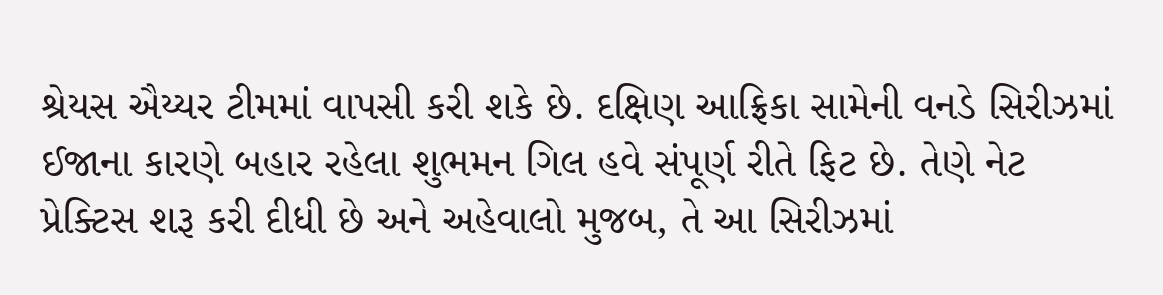શ્રેયસ ઐય્યર ટીમમાં વાપસી કરી શકે છે. દક્ષિણ આફ્રિકા સામેની વનડે સિરીઝમાં ઈજાના કારણે બહાર રહેલા શુભમન ગિલ હવે સંપૂર્ણ રીતે ફિટ છે. તેણે નેટ પ્રેક્ટિસ શરૂ કરી દીધી છે અને અહેવાલો મુજબ, તે આ સિરીઝમાં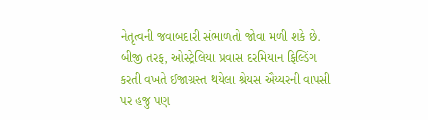નેતૃત્વની જવાબદારી સંભાળતો જોવા મળી શકે છે.
બીજી તરફ, ઓસ્ટ્રેલિયા પ્રવાસ દરમિયાન ફિલ્ડિંગ કરતી વખતે ઈજાગ્રસ્ત થયેલા શ્રેયસ ઐય્યરની વાપસી પર હજુ પણ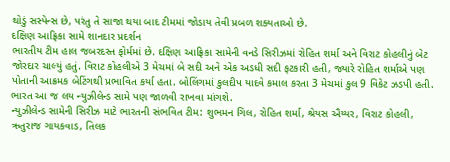થોડું સસ્પેન્સ છે, પરંતુ તે સાજા થયા બાદ ટીમમાં જોડાય તેવી પ્રબળ શક્યતાઓ છે.
દક્ષિણ આફ્રિકા સામે શાનદાર પ્રદર્શન
ભારતીય ટીમ હાલ જબરદસ્ત ફોર્મમાં છે. દક્ષિણ આફ્રિકા સામેની વનડે સિરીઝમાં રોહિત શર્મા અને વિરાટ કોહલીનું બેટ જોરદાર ચાલ્યું હતું. વિરાટ કોહલીએ 3 મેચમાં બે સદી અને એક અડધી સદી ફટકારી હતી, જ્યારે રોહિત શર્માએ પણ પોતાની આક્રમક બેટિંગથી પ્રભાવિત કર્યા હતા. બોલિંગમાં કુલદીપ યાદવે કમાલ કરતા 3 મેચમાં કુલ 9 વિકેટ ઝડપી હતી. ભારત આ જ લય ન્યુઝીલેન્ડ સામે પણ જાળવી રાખવા માંગશે.
ન્યુઝીલેન્ડ સામેની સિરીઝ માટે ભારતની સંભવિત ટીમ: શુભમન ગિલ, રોહિત શર્મા, શ્રેયસ ઐય્યર, વિરાટ કોહલી, ઋતુરાજ ગાયકવાડ, તિલક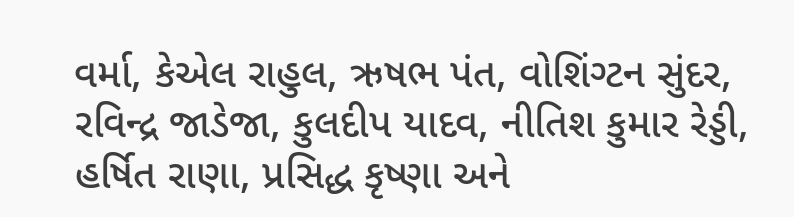વર્મા, કેએલ રાહુલ, ઋષભ પંત, વોશિંગ્ટન સુંદર, રવિન્દ્ર જાડેજા, કુલદીપ યાદવ, નીતિશ કુમાર રેડ્ડી, હર્ષિત રાણા, પ્રસિદ્ધ કૃષ્ણા અને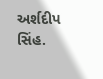અર્શદીપ સિંહ.